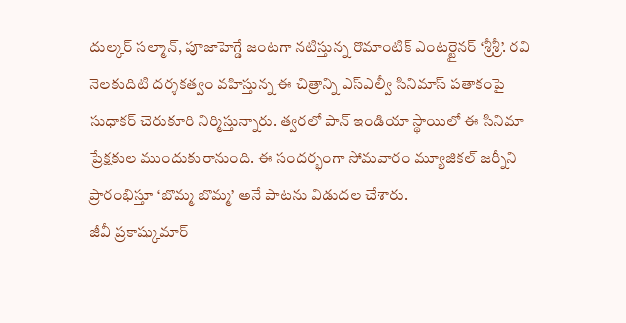దుల్కర్ సల్మాన్, పూజాహెగ్డే జంటగా నటిస్తున్న రొమాంటిక్ ఎంటర్టైనర్ ‘శ్రీశ్రీ’. రవి నెలకుదిటి దర్శకత్వం వహిస్తున్న ఈ చిత్రాన్ని ఎస్ఎల్వీ సినిమాస్ పతాకంపై సుధాకర్ చెరుకూరి నిర్మిస్తున్నారు. త్వరలో పాన్ ఇండియా స్థాయిలో ఈ సినిమా ప్రేక్షకుల ముందుకురానుంది. ఈ సందర్భంగా సోమవారం మ్యూజికల్ జర్నీని ప్రారంభిస్తూ ‘బొమ్మ బొమ్మ’ అనే పాటను విడుదల చేశారు.
జీవీ ప్రకాష్కుమార్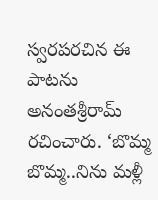స్వరపరచిన ఈ పాటను అనంతశ్రీరామ్ రచించారు. ‘బొమ్మ బొమ్మ..నిను మళ్లీ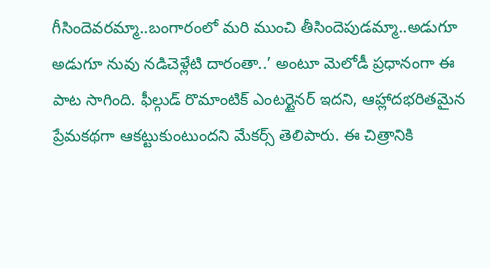గీసిందెవరమ్మా..బంగారంలో మరి ముంచి తీసిందెపుడమ్మా..అడుగూ అడుగూ నువు నడిచెళ్లేటి దారంతా..’ అంటూ మెలోడీ ప్రధానంగా ఈ పాట సాగింది. ఫీల్గుడ్ రొమాంటిక్ ఎంటర్టైనర్ ఇదని, ఆహ్లాదభరితమైన ప్రేమకథగా ఆకట్టుకుంటుందని మేకర్స్ తెలిపారు. ఈ చిత్రానికి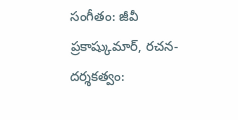సంగీతం: జీవీ ప్రకాష్కుమార్, రచన-దర్శకత్వం: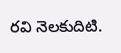రవి నెలకుదిటి.